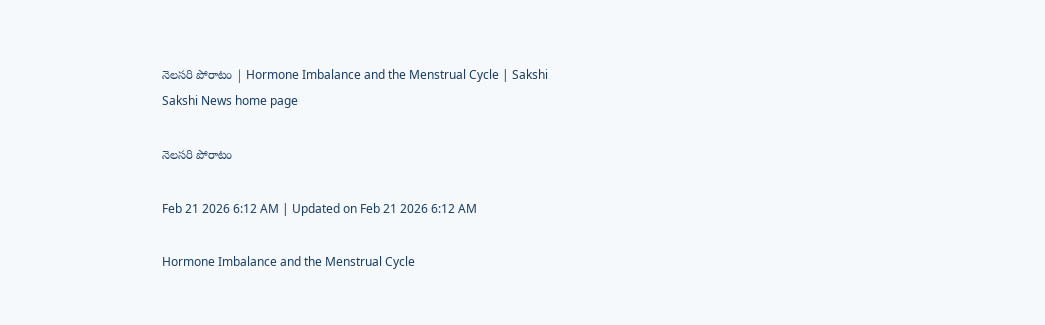నెలసరి పోరాటం | Hormone Imbalance and the Menstrual Cycle | Sakshi
Sakshi News home page

నెలసరి పోరాటం

Feb 21 2026 6:12 AM | Updated on Feb 21 2026 6:12 AM

Hormone Imbalance and the Menstrual Cycle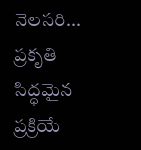నెలసరి... ప్రకృతి సిద్ధమైన ప్రక్రియే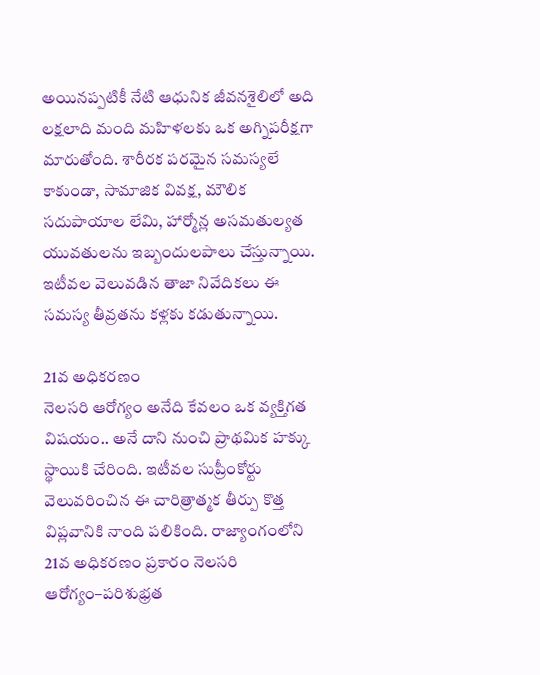అయినప్పటికీ నేటి ఆధునిక జీవనశైలిలో అది లక్షలాది మంది మహిళలకు ఒక అగ్నిపరీక్షగా మారుతోంది. శారీరక పరమైన సమస్యలే కాకుండా, సామాజిక వివక్ష, మౌలిక సదుపాయాల లేమి, హార్మోన్ల అసమతుల్యత యువతులను ఇబ్బందులపాలు చేస్తున్నాయి. ఇటీవల వెలువడిన తాజా నివేదికలు ఈ సమస్య తీవ్రతను కళ్లకు కడుతున్నాయి.

21వ అధికరణం
నెలసరి ఆరోగ్యం అనేది కేవలం ఒక వ్యక్తిగత విషయం.. అనే దాని నుంచి ప్రాథమిక హక్కు స్థాయికి చేరింది. ఇటీవల సుప్రీంకోర్టు వెలువరించిన ఈ చారిత్రాత్మక తీర్పు కొత్త విప్లవానికి నాంది పలికింది. రాజ్యాంగంలోని 21వ అధికరణం ప్రకారం నెలసరి ఆరోగ్యం–పరిశుభ్రత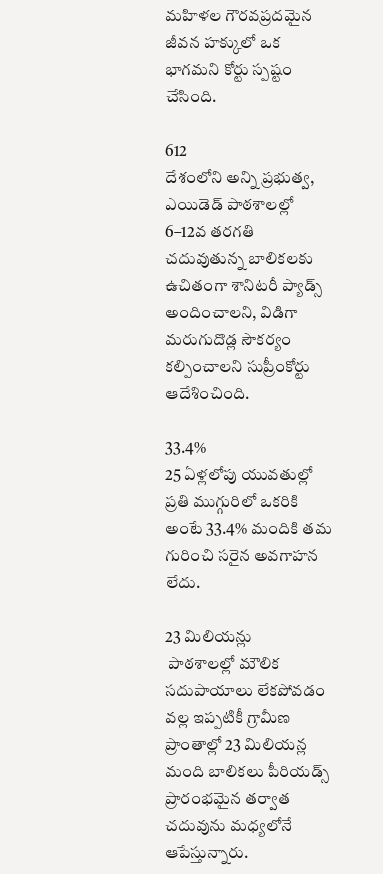మహిళల గౌరవప్రదమైన జీవన హక్కులో ఒక భాగమని కోర్టు స్పష్టం చేసింది.

612
దేశంలోని అన్ని ప్రభుత్వ, ఎయిడెడ్‌ పాఠశాలల్లో 6–12వ తరగతి చదువుతున్న బాలికలకు ఉచితంగా శానిటరీ ప్యాడ్స్‌ అందించాలని, విడిగా మరుగుదొడ్ల సౌకర్యం కల్పించాలని సుప్రీంకోర్టు ఆదేశించింది.

33.4%
25 ఏళ్లలోపు యువతుల్లో ప్రతి ముగ్గురిలో ఒకరికి అంటే 33.4% మందికి తమ గురించి సరైన అవగాహన లేదు.

23 మిలియన్లు
 పాఠశాలల్లో మౌలిక సదుపాయాలు లేకపోవడం వల్ల ఇప్పటికీ గ్రామీణ ప్రాంతాల్లో 23 మిలియన్ల మంది బాలికలు పీరియడ్స్‌ ప్రారంభమైన తర్వాత చదువును మధ్యలోనే ఆపేస్తున్నారు.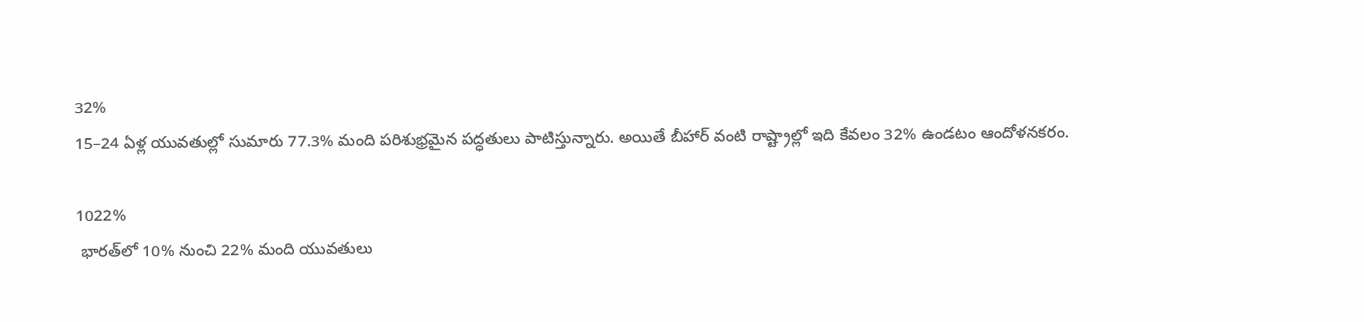32%
15–24 ఏళ్ల యువతుల్లో సుమారు 77.3% మంది పరిశుభ్రమైన పద్ధతులు పాటిస్తున్నారు. అయితే బీహార్‌ వంటి రాష్ట్రాల్లో ఇది కేవలం 32% ఉండటం ఆందోళనకరం.

1022%
 భారత్‌లో 10% నుంచి 22% మంది యువతులు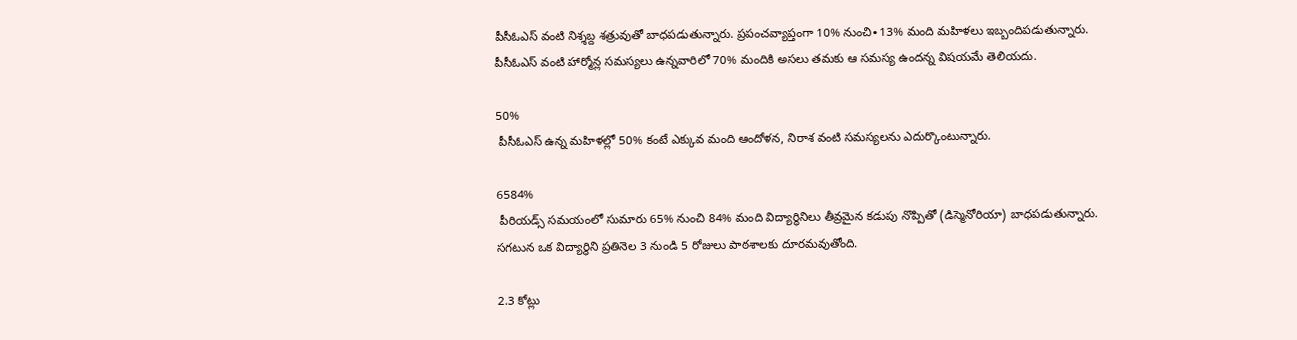పీసీఓఎస్‌ వంటి నిశ్శబ్ద శత్రువుతో బాధపడుతున్నారు. ప్రపంచవ్యాప్తంగా 10% నుంచి∙13% మంది మహిళలు ఇబ్బందిపడుతున్నారు. పీసీఓఎస్‌ వంటి హార్మోన్ల సమస్యలు ఉన్నవారిలో 70% మందికి అసలు తమకు ఆ సమస్య ఉందన్న విషయమే తెలియదు.

50%
 పీసీఓఎస్‌ ఉన్న మహిళల్లో 50% కంటే ఎక్కువ మంది ఆందోళన, నిరాశ వంటి సమస్యలను ఎదుర్కొంటున్నారు.

6584%
 పీరియడ్స్‌ సమయంలో సుమారు 65% నుంచి 84% మంది విద్యార్థినిలు తీవ్రమైన కడుపు నొప్పితో (డిస్మెనోరియా) బాధపడుతున్నారు. సగటున ఒక విద్యార్థిని ప్రతినెల 3 నుండి 5 రోజులు పాఠశాలకు దూరమవుతోంది.

2.3 కోట్లు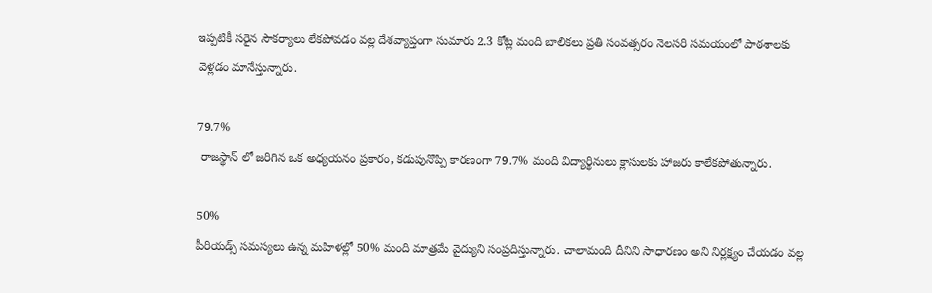ఇప్పటికీ సరైన సౌకర్యాలు లేకపోవడం వల్ల దేశవ్యాప్తంగా సుమారు 2.3 కోట్ల మంది బాలికలు ప్రతి సంవత్సరం నెలసరి సమయంలో పాఠశాలకు వెళ్లడం మానేస్తున్నారు.

79.7%
 రాజస్థాన్ లో జరిగిన ఒక అధ్యయనం ప్రకారం, కడుపునొప్పి కారణంగా 79.7% మంది విద్యార్థినులు క్లాసులకు హాజరు కాలేకపోతున్నారు.

50%
పీరియడ్స్‌ సమస్యలు ఉన్న మహిళల్లో 50% మంది మాత్రమే వైద్యుని సంప్రదిస్తున్నారు. చాలామంది దీనిని సాధారణం అని నిర్లక్ష్యం చేయడం వల్ల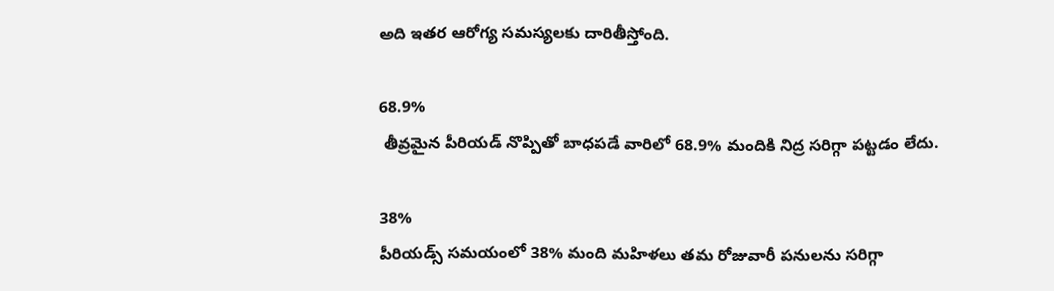అది ఇతర ఆరోగ్య సమస్యలకు దారితీస్తోంది.

68.9%
 తీవ్రమైన పీరియడ్‌ నొప్పితో బాధపడే వారిలో 68.9% మందికి నిద్ర సరిగ్గా పట్టడం లేదు.

38%
పీరియడ్స్‌ సమయంలో 38% మంది మహిళలు తమ రోజువారీ పనులను సరిగ్గా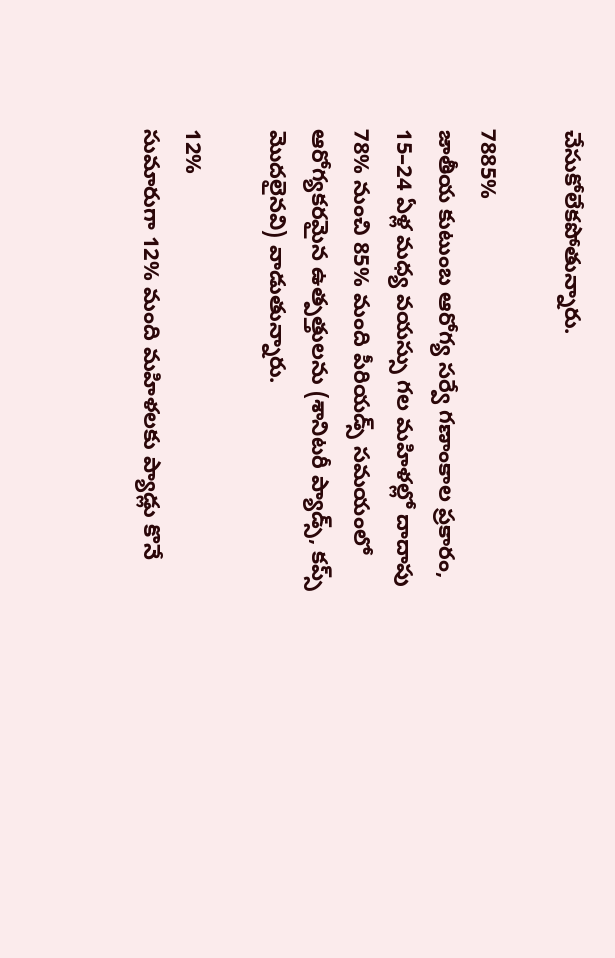చేసుకోలేకపోతున్నారు.

7885%
జాతీయ కుటుంబ ఆరోగ్య సర్వే గణాంకాల ప్రకారం, 15–24 ఏళ్ల మధ్య వయస్సు గల మహిళల్లో దాదాపు 78% నుంచి 85% మంది పీరియడ్స్‌ సమయంలో ఆరోగ్యకరమైన ఉత్పత్తులను (శానిటరీ ప్యాడ్స్, కప్స్‌ మొదలైనవి) వాడుతున్నారు.

12%
సుమారుగా 12% మంది మహిళలకు ప్యాడ్లు కొనే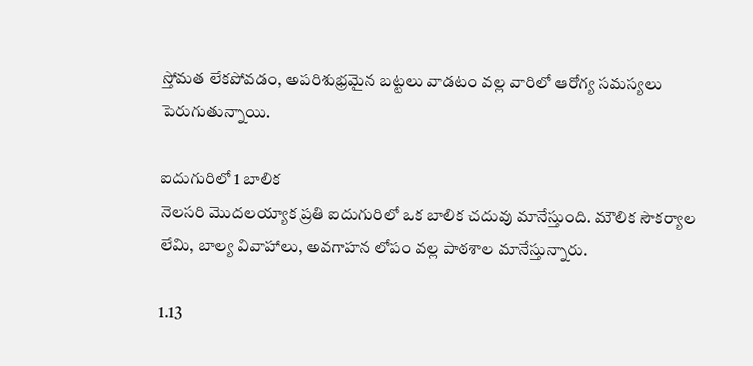స్తోమత లేకపోవడం, అపరిశుభ్రమైన బట్టలు వాడటం వల్ల వారిలో ఆరోగ్య సమస్యలు పెరుగుతున్నాయి.

ఐదుగురిలో 1 బాలిక
నెలసరి మొదలయ్యాక ప్రతి ఐదుగురిలో ఒక బాలిక చదువు మానేస్తుంది. మౌలిక సౌకర్యాల లేమి, బాల్య వివాహాలు, అవగాహన లోపం వల్ల పాఠశాల మానేస్తున్నారు.

1.13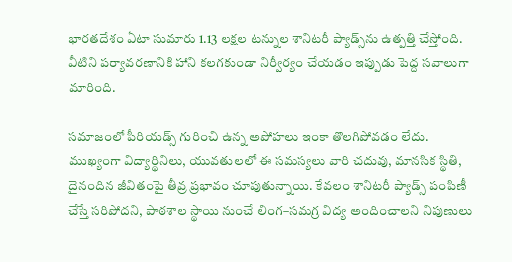భారతదేశం ఏటా సుమారు 1.13 లక్షల టన్నుల శానిటరీ ప్యాడ్స్‌ను ఉత్పత్తి చేస్తోంది. వీటిని పర్యావరణానికి హాని కలగకుండా నిర్వీర్యం చేయడం ఇప్పుడు పెద్ద సవాలుగా మారింది.

సమాజంలో పీరియడ్స్‌ గురించి ఉన్న అపోహలు ఇంకా తొలగిపోవడం లేదు. ముఖ్యంగా విద్యార్థినిలు, యువతులలో ఈ సమస్యలు వారి చదువు, మానసిక స్థితి, దైనందిన జీవితంపై తీవ్ర ప్రభావం చూపుతున్నాయి. కేవలం శానిటరీ ప్యాడ్స్‌ పంపిణీ చేస్తే సరిపోదని, పాఠశాల స్థాయి నుంచే లింగ–సమగ్ర విద్య అందించాలని నిపుణులు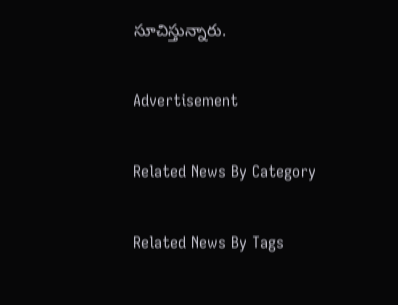సూచిస్తున్నారు.

Advertisement

Related News By Category

Related News By Tags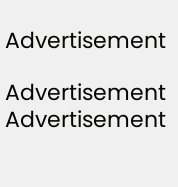Advertisement

Advertisement
Advertisement